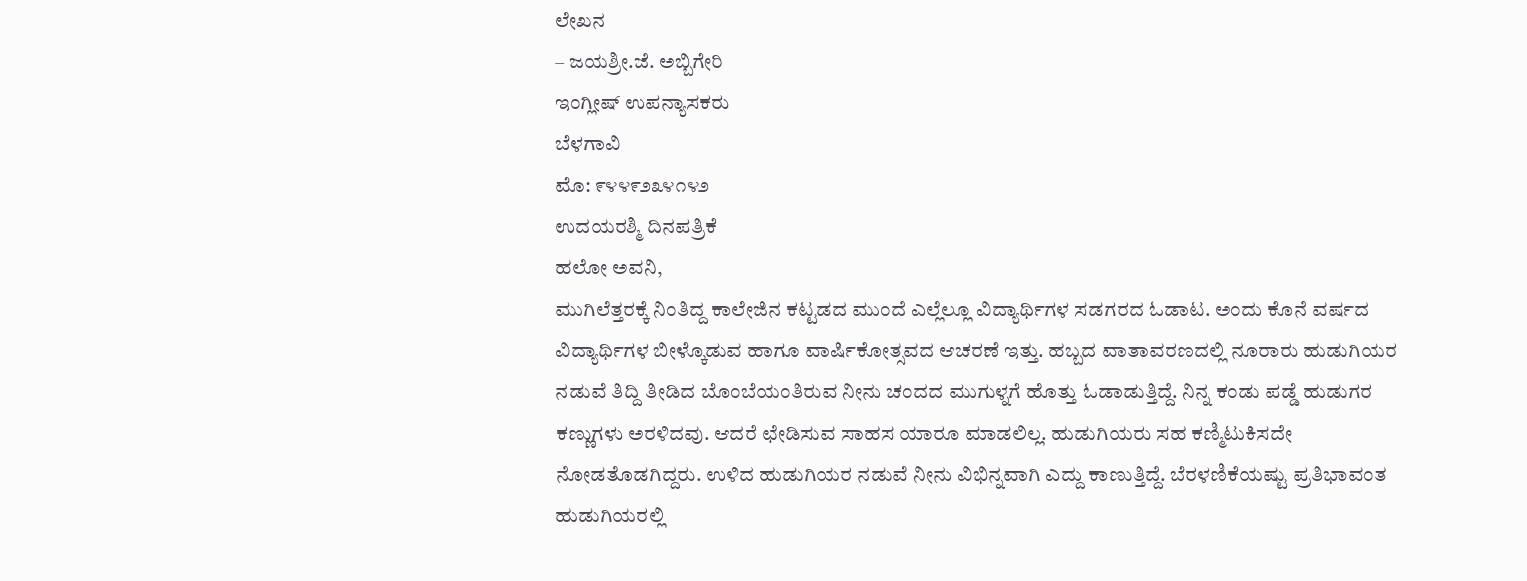ಲೇಖನ
– ಜಯಶ್ರೀ.ಜೆ. ಅಬ್ಬಿಗೇರಿ
ಇಂಗ್ಲೀಷ್ ಉಪನ್ಯಾಸಕರು
ಬೆಳಗಾವಿ
ಮೊ: ೯೪೪೯೨೩೪೧೪೨
ಉದಯರಶ್ಮಿ ದಿನಪತ್ರಿಕೆ
ಹಲೋ ಅವನಿ,
ಮುಗಿಲೆತ್ತರಕ್ಕೆ ನಿಂತಿದ್ದ ಕಾಲೇಜಿನ ಕಟ್ಟಡದ ಮುಂದೆ ಎಲ್ಲೆಲ್ಲೂ ವಿದ್ಯಾರ್ಥಿಗಳ ಸಡಗರದ ಓಡಾಟ. ಅಂದು ಕೊನೆ ವರ್ಷದ ವಿದ್ಯಾರ್ಥಿಗಳ ಬೀಳ್ಕೊಡುವ ಹಾಗೂ ವಾರ್ಷಿಕೋತ್ಸವದ ಆಚರಣೆ ಇತ್ತು. ಹಬ್ಬದ ವಾತಾವರಣದಲ್ಲಿ ನೂರಾರು ಹುಡುಗಿಯರ ನಡುವೆ ತಿದ್ದಿ ತೀಡಿದ ಬೊಂಬೆಯಂತಿರುವ ನೀನು ಚಂದದ ಮುಗುಳ್ನಗೆ ಹೊತ್ತು ಓಡಾಡುತ್ತಿದ್ದೆ. ನಿನ್ನ ಕಂಡು ಪಡ್ಡೆ ಹುಡುಗರ ಕಣ್ಣುಗಳು ಅರಳಿದವು. ಆದರೆ ಛೇಡಿಸುವ ಸಾಹಸ ಯಾರೂ ಮಾಡಲಿಲ್ಲ. ಹುಡುಗಿಯರು ಸಹ ಕಣ್ಮಿಟುಕಿಸದೇ ನೋಡತೊಡಗಿದ್ದರು. ಉಳಿದ ಹುಡುಗಿಯರ ನಡುವೆ ನೀನು ವಿಭಿನ್ನವಾಗಿ ಎದ್ದು ಕಾಣುತ್ತಿದ್ದೆ. ಬೆರಳಣಿಕೆಯಷ್ಟು ಪ್ರತಿಭಾವಂತ ಹುಡುಗಿಯರಲ್ಲಿ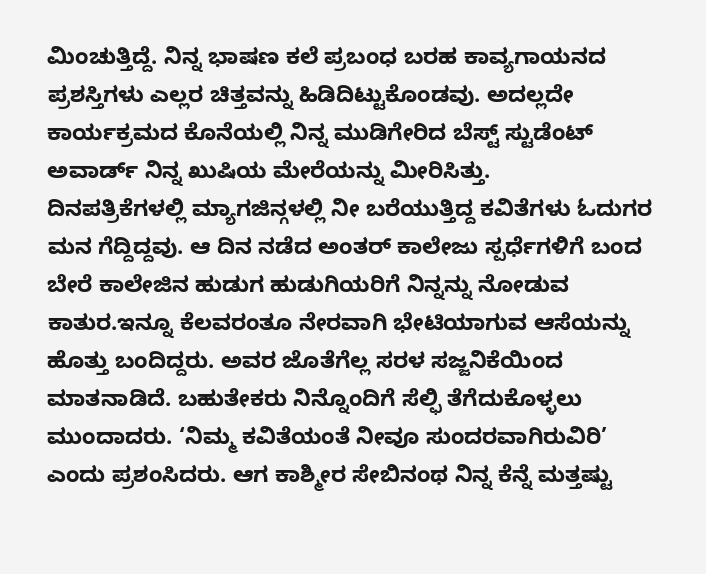ಮಿಂಚುತ್ತಿದ್ದೆ. ನಿನ್ನ ಭಾಷಣ ಕಲೆ ಪ್ರಬಂಧ ಬರಹ ಕಾವ್ಯಗಾಯನದ ಪ್ರಶಸ್ತಿಗಳು ಎಲ್ಲರ ಚಿತ್ತವನ್ನು ಹಿಡಿದಿಟ್ಟುಕೊಂಡವು. ಅದಲ್ಲದೇ ಕಾರ್ಯಕ್ರಮದ ಕೊನೆಯಲ್ಲಿ ನಿನ್ನ ಮುಡಿಗೇರಿದ ಬೆಸ್ಟ್ ಸ್ಟುಡೆಂಟ್ ಅವಾರ್ಡ್ ನಿನ್ನ ಖುಷಿಯ ಮೇರೆಯನ್ನು ಮೀರಿಸಿತ್ತು.
ದಿನಪತ್ರಿಕೆಗಳಲ್ಲಿ ಮ್ಯಾಗಜಿನ್ಗಳಲ್ಲಿ ನೀ ಬರೆಯುತ್ತಿದ್ದ ಕವಿತೆಗಳು ಓದುಗರ ಮನ ಗೆದ್ದಿದ್ದವು. ಆ ದಿನ ನಡೆದ ಅಂತರ್ ಕಾಲೇಜು ಸ್ಪರ್ಧೆಗಳಿಗೆ ಬಂದ ಬೇರೆ ಕಾಲೇಜಿನ ಹುಡುಗ ಹುಡುಗಿಯರಿಗೆ ನಿನ್ನನ್ನು ನೋಡುವ ಕಾತುರ.ಇನ್ನೂ ಕೆಲವರಂತೂ ನೇರವಾಗಿ ಭೇಟಿಯಾಗುವ ಆಸೆಯನ್ನು ಹೊತ್ತು ಬಂದಿದ್ದರು. ಅವರ ಜೊತೆಗೆಲ್ಲ ಸರಳ ಸಜ್ಜನಿಕೆಯಿಂದ ಮಾತನಾಡಿದೆ. ಬಹುತೇಕರು ನಿನ್ನೊಂದಿಗೆ ಸೆಲ್ಫಿ ತೆಗೆದುಕೊಳ್ಳಲು ಮುಂದಾದರು. ‘ನಿಮ್ಮ ಕವಿತೆಯಂತೆ ನೀವೂ ಸುಂದರವಾಗಿರುವಿರಿ’ ಎಂದು ಪ್ರಶಂಸಿದರು. ಆಗ ಕಾಶ್ಮೀರ ಸೇಬಿನಂಥ ನಿನ್ನ ಕೆನ್ನೆ ಮತ್ತಷ್ಟು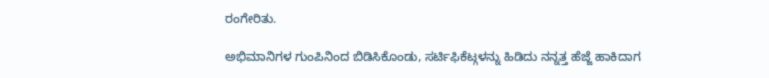ರಂಗೇರಿತು.

ಅಭಿಮಾನಿಗಳ ಗುಂಪಿನಿಂದ ಬಿಡಿಸಿಕೊಂಡು, ಸರ್ಟಿಫಿಕೆಟ್ಗಳನ್ನು ಹಿಡಿದು ನನ್ನತ್ತ ಹೆಜ್ಜೆ ಹಾಕಿದಾಗ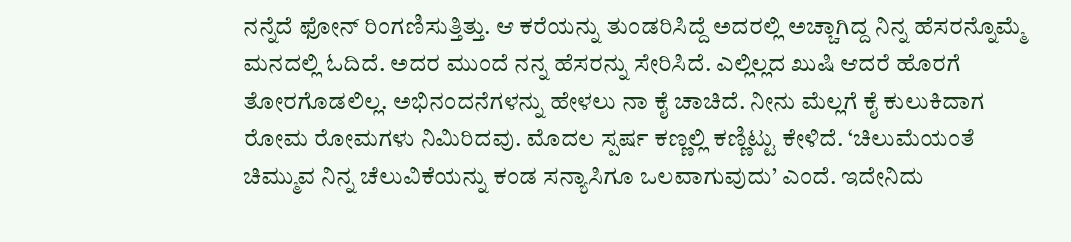ನನ್ನೆದೆ ಫೋನ್ ರಿಂಗಣಿಸುತ್ತಿತ್ತು. ಆ ಕರೆಯನ್ನು ತುಂಡರಿಸಿದ್ದೆ ಅದರಲ್ಲಿ ಅಚ್ಚಾಗಿದ್ದ ನಿನ್ನ ಹೆಸರನ್ನೊಮ್ಮೆ ಮನದಲ್ಲಿ ಓದಿದೆ. ಅದರ ಮುಂದೆ ನನ್ನ ಹೆಸರನ್ನು ಸೇರಿಸಿದೆ. ಎಲ್ಲಿಲ್ಲದ ಖುಷಿ ಆದರೆ ಹೊರಗೆ ತೋರಗೊಡಲಿಲ್ಲ. ಅಭಿನಂದನೆಗಳನ್ನು ಹೇಳಲು ನಾ ಕೈ ಚಾಚಿದೆ. ನೀನು ಮೆಲ್ಲಗೆ ಕೈ ಕುಲುಕಿದಾಗ ರೋಮ ರೋಮಗಳು ನಿಮಿರಿದವು. ಮೊದಲ ಸ್ಪರ್ಷ ಕಣ್ಣಲ್ಲಿ ಕಣ್ಣಿಟ್ಟು ಕೇಳಿದೆ. ‘ಚಿಲುಮೆಯಂತೆ ಚಿಮ್ಮುವ ನಿನ್ನ ಚೆಲುವಿಕೆಯನ್ನು ಕಂಡ ಸನ್ಯಾಸಿಗೂ ಒಲವಾಗುವುದು’ ಎಂದೆ. ಇದೇನಿದು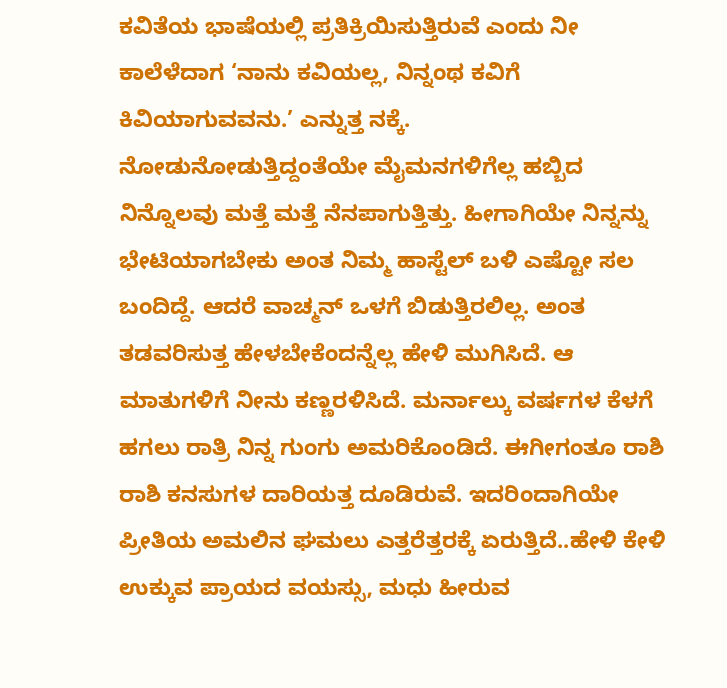ಕವಿತೆಯ ಭಾಷೆಯಲ್ಲಿ ಪ್ರತಿಕ್ರಿಯಿಸುತ್ತಿರುವೆ ಎಂದು ನೀ ಕಾಲೆಳೆದಾಗ ‘ನಾನು ಕವಿಯಲ್ಲ, ನಿನ್ನಂಥ ಕವಿಗೆ ಕಿವಿಯಾಗುವವನು.’ ಎನ್ನುತ್ತ ನಕ್ಕೆ.
ನೋಡುನೋಡುತ್ತಿದ್ದಂತೆಯೇ ಮೈಮನಗಳಿಗೆಲ್ಲ ಹಬ್ಬಿದ ನಿನ್ನೊಲವು ಮತ್ತೆ ಮತ್ತೆ ನೆನಪಾಗುತ್ತಿತ್ತು. ಹೀಗಾಗಿಯೇ ನಿನ್ನನ್ನು ಭೇಟಿಯಾಗಬೇಕು ಅಂತ ನಿಮ್ಮ ಹಾಸ್ಟೆಲ್ ಬಳಿ ಎಷ್ಟೋ ಸಲ ಬಂದಿದ್ದೆ. ಆದರೆ ವಾಚ್ಮನ್ ಒಳಗೆ ಬಿಡುತ್ತಿರಲಿಲ್ಲ. ಅಂತ ತಡವರಿಸುತ್ತ ಹೇಳಬೇಕೆಂದನ್ನೆಲ್ಲ ಹೇಳಿ ಮುಗಿಸಿದೆ. ಆ ಮಾತುಗಳಿಗೆ ನೀನು ಕಣ್ಣರಳಿಸಿದೆ. ಮರ್ನಾಲ್ಕು ವರ್ಷಗಳ ಕೆಳಗೆ ಹಗಲು ರಾತ್ರಿ ನಿನ್ನ ಗುಂಗು ಅಮರಿಕೊಂಡಿದೆ. ಈಗೀಗಂತೂ ರಾಶಿ ರಾಶಿ ಕನಸುಗಳ ದಾರಿಯತ್ತ ದೂಡಿರುವೆ. ಇದರಿಂದಾಗಿಯೇ ಪ್ರೀತಿಯ ಅಮಲಿನ ಘಮಲು ಎತ್ತರೆತ್ತರಕ್ಕೆ ಏರುತ್ತಿದೆ..ಹೇಳಿ ಕೇಳಿ ಉಕ್ಕುವ ಪ್ರಾಯದ ವಯಸ್ಸು, ಮಧು ಹೀರುವ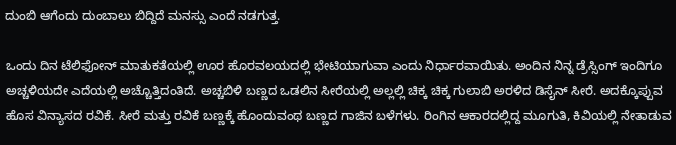ದುಂಬಿ ಆಗೆಂದು ದುಂಬಾಲು ಬಿದ್ದಿದೆ ಮನಸ್ಸು ಎಂದೆ ನಡಗುತ್ತ.

ಒಂದು ದಿನ ಟೆಲಿಫೋನ್ ಮಾತುಕತೆಯಲ್ಲಿ ಊರ ಹೊರವಲಯದಲ್ಲಿ ಭೇಟಿಯಾಗುವಾ ಎಂದು ನಿರ್ಧಾರವಾಯಿತು. ಅಂದಿನ ನಿನ್ನ ಡ್ರೆಸ್ಸಿಂಗ್ ಇಂದಿಗೂ ಅಚ್ಚಳಿಯದೇ ಎದೆಯಲ್ಲಿ ಅಚ್ಚೊತ್ತಿದಂತಿದೆ. ಅಚ್ಚಬಿಳಿ ಬಣ್ಣದ ಒಡಲಿನ ಸೀರೆಯಲ್ಲಿ ಅಲ್ಲಲ್ಲಿ ಚಿಕ್ಕ ಚಿಕ್ಕ ಗುಲಾಬಿ ಅರಳಿದ ಡಿಸೈನ್ ಸೀರೆ. ಅದಕ್ಕೊಪ್ಪುವ ಹೊಸ ವಿನ್ಯಾಸದ ರವಿಕೆ. ಸೀರೆ ಮತ್ತು ರವಿಕೆ ಬಣ್ಣಕ್ಕೆ ಹೊಂದುವಂಥ ಬಣ್ಣದ ಗಾಜಿನ ಬಳೆಗಳು. ರಿಂಗಿನ ಆಕಾರದಲ್ಲಿದ್ದ ಮೂಗುತಿ, ಕಿವಿಯಲ್ಲಿ ನೇತಾಡುವ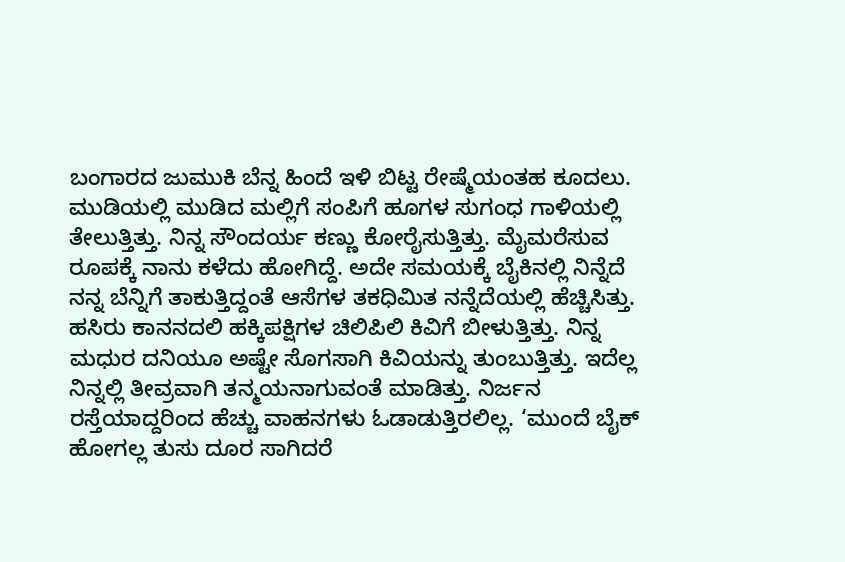ಬಂಗಾರದ ಜುಮುಕಿ ಬೆನ್ನ ಹಿಂದೆ ಇಳಿ ಬಿಟ್ಟ ರೇಷ್ಮೆಯಂತಹ ಕೂದಲು. ಮುಡಿಯಲ್ಲಿ ಮುಡಿದ ಮಲ್ಲಿಗೆ ಸಂಪಿಗೆ ಹೂಗಳ ಸುಗಂಧ ಗಾಳಿಯಲ್ಲಿ ತೇಲುತ್ತಿತ್ತು. ನಿನ್ನ ಸೌಂದರ್ಯ ಕಣ್ಣು ಕೋರೈಸುತ್ತಿತ್ತು. ಮೈಮರೆಸುವ ರೂಪಕ್ಕೆ ನಾನು ಕಳೆದು ಹೋಗಿದ್ದೆ. ಅದೇ ಸಮಯಕ್ಕೆ ಬೈಕಿನಲ್ಲಿ ನಿನ್ನೆದೆ ನನ್ನ ಬೆನ್ನಿಗೆ ತಾಕುತ್ತಿದ್ದಂತೆ ಆಸೆಗಳ ತಕಧಿಮಿತ ನನ್ನೆದೆಯಲ್ಲಿ ಹೆಚ್ಚಿಸಿತ್ತು.
ಹಸಿರು ಕಾನನದಲಿ ಹಕ್ಕಿಪಕ್ಷಿಗಳ ಚಿಲಿಪಿಲಿ ಕಿವಿಗೆ ಬೀಳುತ್ತಿತ್ತು. ನಿನ್ನ ಮಧುರ ದನಿಯೂ ಅಷ್ಟೇ ಸೊಗಸಾಗಿ ಕಿವಿಯನ್ನು ತುಂಬುತ್ತಿತ್ತು. ಇದೆಲ್ಲ ನಿನ್ನಲ್ಲಿ ತೀವ್ರವಾಗಿ ತನ್ಮಯನಾಗುವಂತೆ ಮಾಡಿತ್ತು. ನಿರ್ಜನ ರಸ್ತೆಯಾದ್ದರಿಂದ ಹೆಚ್ಚು ವಾಹನಗಳು ಓಡಾಡುತ್ತಿರಲಿಲ್ಲ. ‘ಮುಂದೆ ಬೈಕ್ ಹೋಗಲ್ಲ ತುಸು ದೂರ ಸಾಗಿದರೆ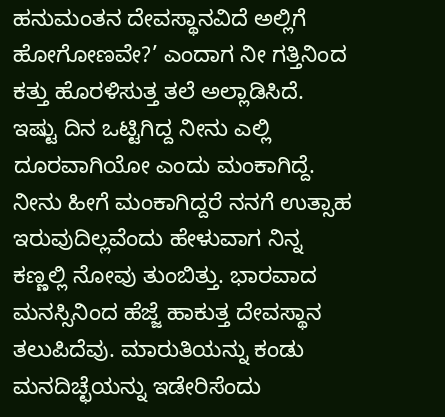ಹನುಮಂತನ ದೇವಸ್ಥಾನವಿದೆ ಅಲ್ಲಿಗೆ ಹೋಗೋಣವೇ?’ ಎಂದಾಗ ನೀ ಗತ್ತಿನಿಂದ ಕತ್ತು ಹೊರಳಿಸುತ್ತ ತಲೆ ಅಲ್ಲಾಡಿಸಿದೆ. ಇಷ್ಟು ದಿನ ಒಟ್ಟಿಗಿದ್ದ ನೀನು ಎಲ್ಲಿ ದೂರವಾಗಿಯೋ ಎಂದು ಮಂಕಾಗಿದ್ದೆ. ನೀನು ಹೀಗೆ ಮಂಕಾಗಿದ್ದರೆ ನನಗೆ ಉತ್ಸಾಹ ಇರುವುದಿಲ್ಲವೆಂದು ಹೇಳುವಾಗ ನಿನ್ನ ಕಣ್ಣಲ್ಲಿ ನೋವು ತುಂಬಿತ್ತು. ಭಾರವಾದ ಮನಸ್ಸಿನಿಂದ ಹೆಜ್ಜೆ ಹಾಕುತ್ತ ದೇವಸ್ಥಾನ ತಲುಪಿದೆವು. ಮಾರುತಿಯನ್ನು ಕಂಡು ಮನದಿಚ್ಛೆಯನ್ನು ಇಡೇರಿಸೆಂದು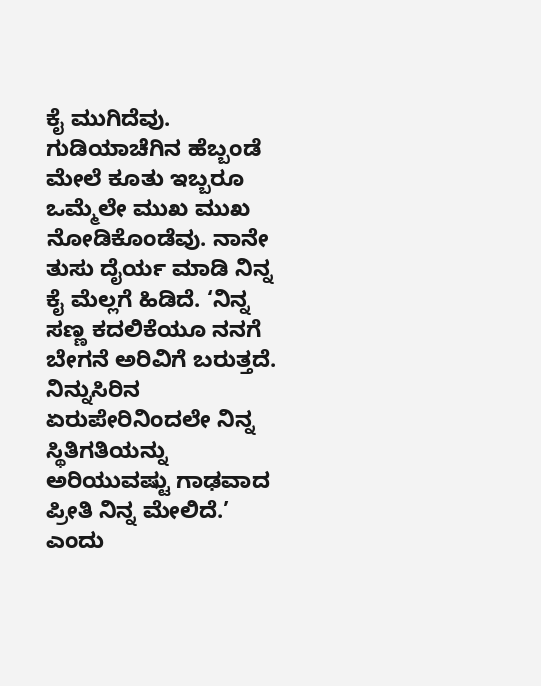ಕೈ ಮುಗಿದೆವು. ಗುಡಿಯಾಚೆಗಿನ ಹೆಬ್ಬಂಡೆ ಮೇಲೆ ಕೂತು ಇಬ್ಬರೂ ಒಮ್ಮೆಲೇ ಮುಖ ಮುಖ ನೋಡಿಕೊಂಡೆವು. ನಾನೇ ತುಸು ದೈರ್ಯ ಮಾಡಿ ನಿನ್ನ ಕೈ ಮೆಲ್ಲಗೆ ಹಿಡಿದೆ. ‘ನಿನ್ನ ಸಣ್ಣ ಕದಲಿಕೆಯೂ ನನಗೆ ಬೇಗನೆ ಅರಿವಿಗೆ ಬರುತ್ತದೆ. ನಿನ್ನುಸಿರಿನ ಏರುಪೇರಿನಿಂದಲೇ ನಿನ್ನ ಸ್ಥಿತಿಗತಿಯನ್ನು ಅರಿಯುವಷ್ಟು ಗಾಢವಾದ ಪ್ರೀತಿ ನಿನ್ನ ಮೇಲಿದೆ.’ ಎಂದು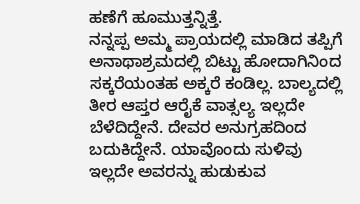ಹಣೆಗೆ ಹೂಮುತ್ತನ್ನಿತ್ತೆ.
ನನ್ನಪ್ಪ ಅಮ್ಮ ಪ್ರಾಯದಲ್ಲಿ ಮಾಡಿದ ತಪ್ಪಿಗೆ ಅನಾಥಾಶ್ರಮದಲ್ಲಿ ಬಿಟ್ಟು ಹೋದಾಗಿನಿಂದ ಸಕ್ಕರೆಯಂತಹ ಅಕ್ಕರೆ ಕಂಡಿಲ್ಲ. ಬಾಲ್ಯದಲ್ಲಿ ತೀರ ಆಪ್ತರ ಆರೈಕೆ ವಾತ್ಸಲ್ಯ ಇಲ್ಲದೇ ಬೆಳೆದಿದ್ದೇನೆ. ದೇವರ ಅನುಗ್ರಹದಿಂದ ಬದುಕಿದ್ದೇನೆ. ಯಾವೊಂದು ಸುಳಿವು ಇಲ್ಲದೇ ಅವರನ್ನು ಹುಡುಕುವ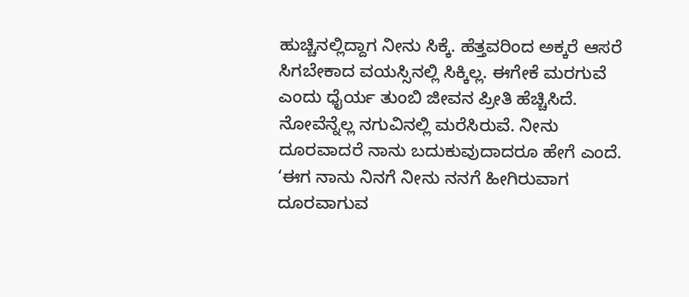ಹುಚ್ಚಿನಲ್ಲಿದ್ದಾಗ ನೀನು ಸಿಕ್ಕೆ. ಹೆತ್ತವರಿಂದ ಅಕ್ಕರೆ ಆಸರೆ ಸಿಗಬೇಕಾದ ವಯಸ್ಸಿನಲ್ಲಿ ಸಿಕ್ಕಿಲ್ಲ. ಈಗೇಕೆ ಮರಗುವೆ ಎಂದು ಧೈರ್ಯ ತುಂಬಿ ಜೀವನ ಪ್ರೀತಿ ಹೆಚ್ಚಿಸಿದೆ. ನೋವೆನ್ನೆಲ್ಲ ನಗುವಿನಲ್ಲಿ ಮರೆಸಿರುವೆ. ನೀನು ದೂರವಾದರೆ ನಾನು ಬದುಕುವುದಾದರೂ ಹೇಗೆ ಎಂದೆ.
‘ಈಗ ನಾನು ನಿನಗೆ ನೀನು ನನಗೆ ಹೀಗಿರುವಾಗ ದೂರವಾಗುವ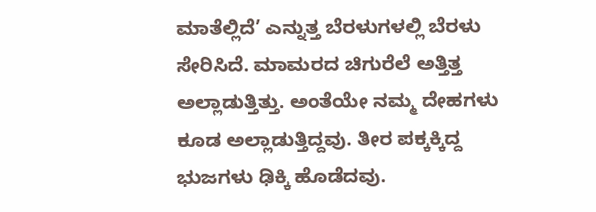ಮಾತೆಲ್ಲಿದೆ’ ಎನ್ನುತ್ತ ಬೆರಳುಗಳಲ್ಲಿ ಬೆರಳು ಸೇರಿಸಿದೆ. ಮಾಮರದ ಚಿಗುರೆಲೆ ಅತ್ತಿತ್ತ ಅಲ್ಲಾಡುತ್ತಿತ್ತು. ಅಂತೆಯೇ ನಮ್ಮ ದೇಹಗಳು ಕೂಡ ಅಲ್ಲಾಡುತ್ತಿದ್ದವು. ತೀರ ಪಕ್ಕಕ್ಕಿದ್ದ ಭುಜಗಳು ಢಿಕ್ಕಿ ಹೊಡೆದವು.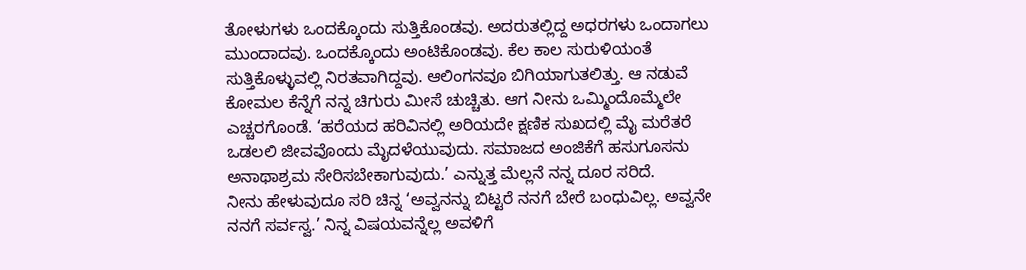ತೋಳುಗಳು ಒಂದಕ್ಕೊಂದು ಸುತ್ತಿಕೊಂಡವು. ಅದರುತಲ್ಲಿದ್ದ ಅಧರಗಳು ಒಂದಾಗಲು ಮುಂದಾದವು. ಒಂದಕ್ಕೊಂದು ಅಂಟಿಕೊಂಡವು. ಕೆಲ ಕಾಲ ಸುರುಳಿಯಂತೆ ಸುತ್ತಿಕೊಳ್ಳುವಲ್ಲಿ ನಿರತವಾಗಿದ್ದವು. ಆಲಿಂಗನವೂ ಬಿಗಿಯಾಗುತಲಿತ್ತು. ಆ ನಡುವೆ ಕೋಮಲ ಕೆನ್ನೆಗೆ ನನ್ನ ಚಿಗುರು ಮೀಸೆ ಚುಚ್ಚಿತು. ಆಗ ನೀನು ಒಮ್ಮಿಂದೊಮ್ಮೆಲೇ ಎಚ್ಚರಗೊಂಡೆ. ‘ಹರೆಯದ ಹರಿವಿನಲ್ಲಿ ಅರಿಯದೇ ಕ್ಷಣಿಕ ಸುಖದಲ್ಲಿ ಮೈ ಮರೆತರೆ ಒಡಲಲಿ ಜೀವವೊಂದು ಮೈದಳೆಯುವುದು. ಸಮಾಜದ ಅಂಜಿಕೆಗೆ ಹಸುಗೂಸನು ಅನಾಥಾಶ್ರಮ ಸೇರಿಸಬೇಕಾಗುವುದು.’ ಎನ್ನುತ್ತ ಮೆಲ್ಲನೆ ನನ್ನ ದೂರ ಸರಿದೆ.
ನೀನು ಹೇಳುವುದೂ ಸರಿ ಚಿನ್ನ ‘ಅವ್ವನನ್ನು ಬಿಟ್ಟರೆ ನನಗೆ ಬೇರೆ ಬಂಧುವಿಲ್ಲ. ಅವ್ವನೇ ನನಗೆ ಸರ್ವಸ್ವ.’ ನಿನ್ನ ವಿಷಯವನ್ನೆಲ್ಲ ಅವಳಿಗೆ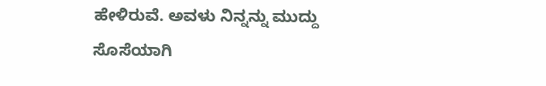ಹೇಳಿರುವೆ. ಅವಳು ನಿನ್ನನ್ನು ಮುದ್ದು ಸೊಸೆಯಾಗಿ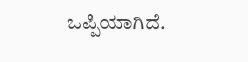ಒಪ್ಪಿಯಾಗಿದೆ.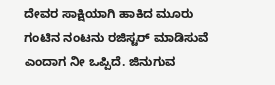ದೇವರ ಸಾಕ್ಷಿಯಾಗಿ ಹಾಕಿದ ಮೂರು ಗಂಟಿನ ನಂಟನು ರಜಿಸ್ಟರ್ ಮಾಡಿಸುವೆ ಎಂದಾಗ ನೀ ಒಪ್ಪಿದೆ. ಜಿನುಗುವ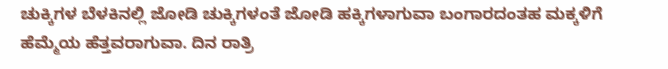ಚುಕ್ಕಿಗಳ ಬೆಳಕಿನಲ್ಲಿ ಜೋಡಿ ಚುಕ್ಕಿಗಳಂತೆ ಜೋಡಿ ಹಕ್ಕಿಗಳಾಗುವಾ ಬಂಗಾರದಂತಹ ಮಕ್ಕಳಿಗೆ ಹೆಮ್ಮೆಯ ಹೆತ್ತವರಾಗುವಾ. ದಿನ ರಾತ್ರಿ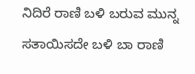ನಿದಿರೆ ರಾಣಿ ಬಳಿ ಬರುವ ಮುನ್ನ ಸತಾಯಿಸದೇ ಬಳಿ ಬಾ ರಾಣಿ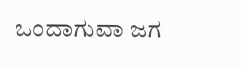ಒಂದಾಗುವಾ ಜಗ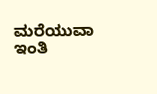ಮರೆಯುವಾ
ಇಂತಿ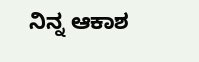ನಿನ್ನ ಆಕಾಶ